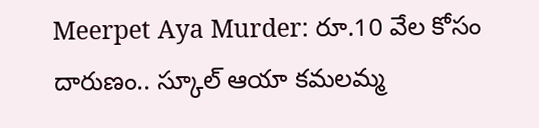Meerpet Aya Murder: రూ.10 వేల కోసం దారుణం.. స్కూల్ ఆయా కమలమ్మ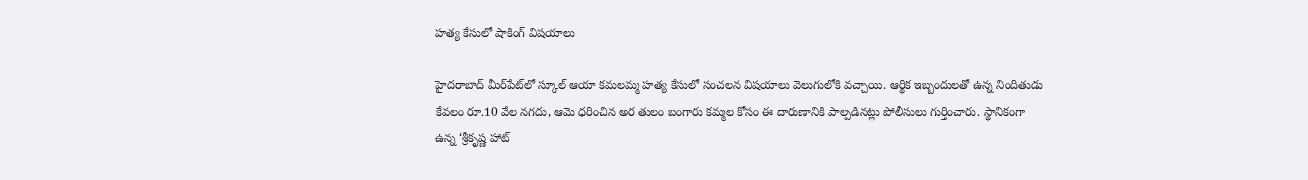హత్య కేసులో షాకింగ్ విషయాలు

హైదరాబాద్ మీర్‌పేట్‌లో స్కూల్ ఆయా కమలమ్మ హత్య కేసులో సంచలన విషయాలు వెలుగులోకి వచ్చాయి. ఆర్థిక ఇబ్బందులతో ఉన్న నిందితుడు కేవలం రూ.10 వేల నగదు, ఆమె ధరించిన అర తులం బంగారు కమ్మల కోసం ఈ దారుణానికి పాల్పడినట్లు పోలీసులు గుర్తించారు. స్థానికంగా ఉన్న ‘శ్రీకృష్ణ హాట్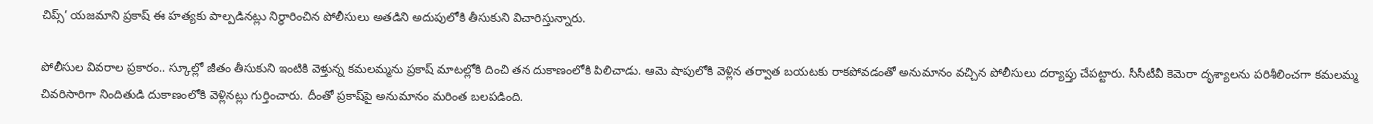చిప్స్’ యజమాని ప్రకాష్ ఈ హత్యకు పాల్పడినట్లు నిర్ధారించిన పోలీసులు అతడిని అదుపులోకి తీసుకుని విచారిస్తున్నారు.

పోలీసుల వివరాల ప్రకారం.. స్కూల్లో జీతం తీసుకుని ఇంటికి వెళ్తున్న కమలమ్మను ప్రకాష్ మాటల్లోకి దించి తన దుకాణంలోకి పిలిచాడు. ఆమె షాపులోకి వెళ్లిన తర్వాత బయటకు రాకపోవడంతో అనుమానం వచ్చిన పోలీసులు దర్యాప్తు చేపట్టారు. సీసీటీవీ కెమెరా దృశ్యాలను పరిశీలించగా కమలమ్మ చివరిసారిగా నిందితుడి దుకాణంలోకి వెళ్లినట్లు గుర్తించారు. దీంతో ప్రకాష్‌పై అనుమానం మరింత బలపడింది.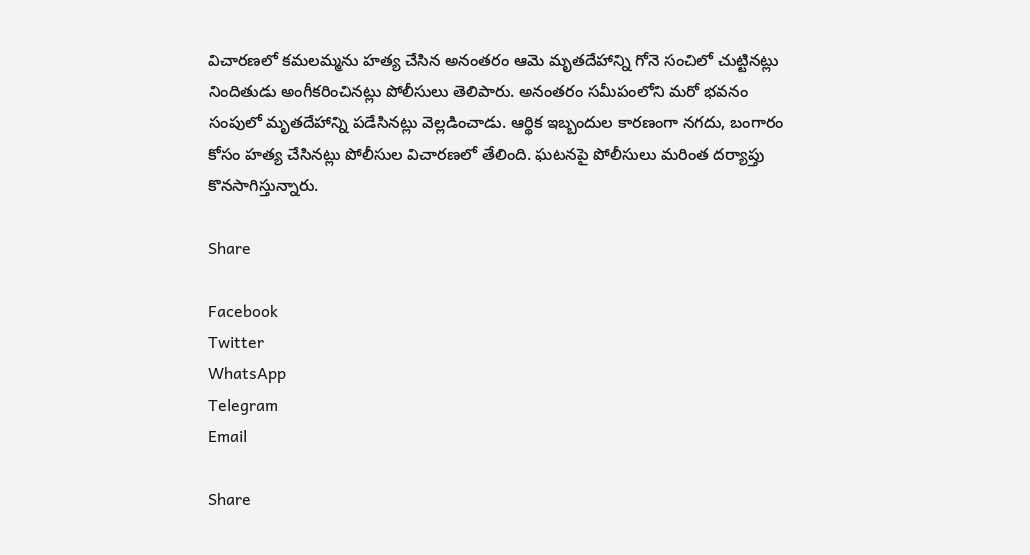విచారణలో కమలమ్మను హత్య చేసిన అనంతరం ఆమె మృతదేహాన్ని గోనె సంచిలో చుట్టినట్లు నిందితుడు అంగీకరించినట్లు పోలీసులు తెలిపారు. అనంతరం సమీపంలోని మరో భవనం సంపులో మృతదేహాన్ని పడేసినట్లు వెల్లడించాడు. ఆర్థిక ఇబ్బందుల కారణంగా నగదు, బంగారం కోసం హత్య చేసినట్లు పోలీసుల విచారణలో తేలింది. ఘటనపై పోలీసులు మరింత దర్యాప్తు కొనసాగిస్తున్నారు.

Share

Facebook
Twitter
WhatsApp
Telegram
Email

Share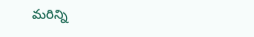మరిన్ని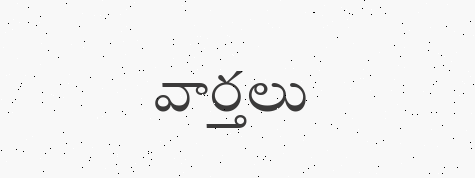వార్తలు